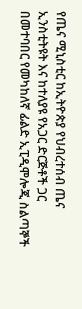የጤና ሚኒስቲር ከኢትዮጵያ የህብረተሰብ ጤና ኢንስቲትዩት እና ከተለያዩ የአጋር ድርጅቶች ጋር በመተባበር የመካከለኛ ፊልድ ኢፒዲሞሎጂ ስልጣኞች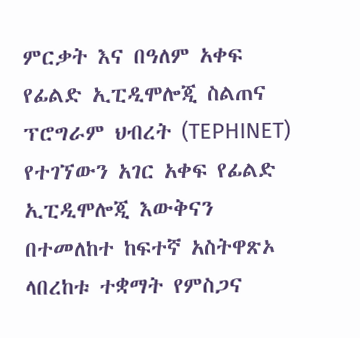ምርቃት እና በዓለም አቀፍ የፊልድ ኢፒዲሞሎጂ ስልጠና ፕሮግራም ህብረት (TEPHINET) የተገኘውን አገር አቀፍ የፊልድ ኢፒዲሞሎጂ እውቅናን በተመለከተ ከፍተኛ አስትዋጽኦ ላበረከቱ ተቋማት የምስጋና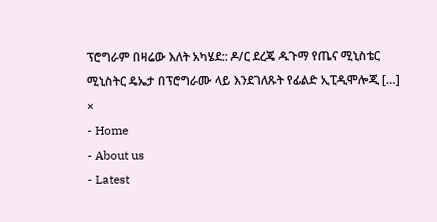ፕሮግራም በዛሬው እለት አካሄደ:: ዶ/ር ደረጄ ዱጉማ የጤና ሚኒስቴር ሚኒስትር ዴኤታ በፕሮግራሙ ላይ እንደገለጹት የፊልድ ኢፒዲሞሎጂ […]
×
- Home
- About us
- Latest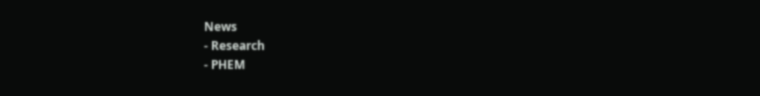News
- Research
- PHEM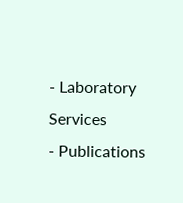- Laboratory Services
- Publications